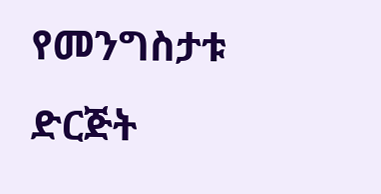የመንግስታቱ ድርጅት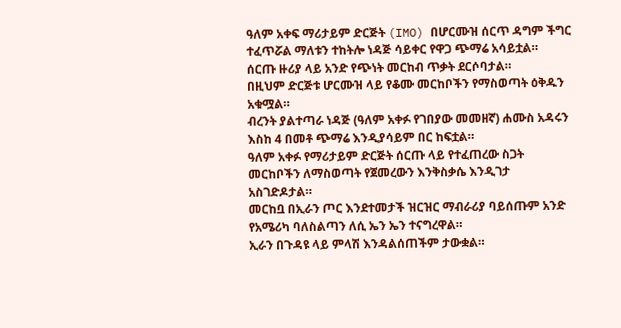ዓለም አቀፍ ማሪታይም ድርጅት (IMO) በሆርሙዝ ሰርጥ ዳግም ችግር ተፈጥሯል ማለቱን ተከትሎ ነዳጅ ሳይቀር የዋጋ ጭማሬ አሳይቷል።
ሰርጡ ዙሪያ ላይ አንድ የጭነት መርከብ ጥቃት ደርሶባታል።
በዚህም ድርጅቱ ሆርሙዝ ላይ የቆሙ መርከቦችን የማስወጣት ዕቅዱን አቁሟል።
ብረንት ያልተጣራ ነዳጅ (ዓለም አቀፉ የገበያው መመዘኛ) ሐሙስ አዳሩን እስከ 4 በመቶ ጭማሬ እንዲያሳይም በር ከፍቷል።
ዓለም አቀፉ የማሪታይም ድርጅት ሰርጡ ላይ የተፈጠረው ስጋት መርከቦችን ለማስወጣት የጀመረውን እንቅስቃሴ እንዲገታ አስገድዶታል።
መርከቧ በኢራን ጦር እንደተመታች ዝርዝር ማብራሪያ ባይሰጡም አንድ የአሜሪካ ባለስልጣን ለሲ ኤን ኤን ተናግረዋል።
ኢራን በጉዳዩ ላይ ምላሽ እንዳልሰጠችም ታውቋል።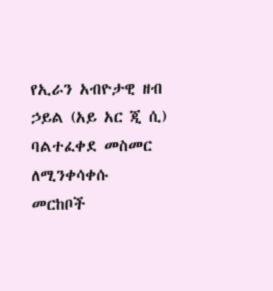የኢራን አብዮታዊ ዘብ ኃይል (አይ አር ጂ ሲ) ባልተፈቀደ መስመር ለሚንቀሳቀሱ መርከቦች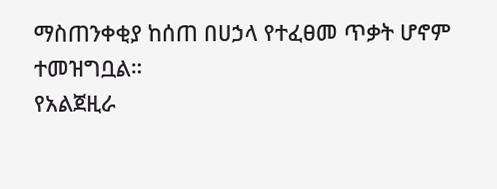ማስጠንቀቂያ ከሰጠ በሀኃላ የተፈፀመ ጥቃት ሆኖም ተመዝግቧል።
የአልጀዚራ